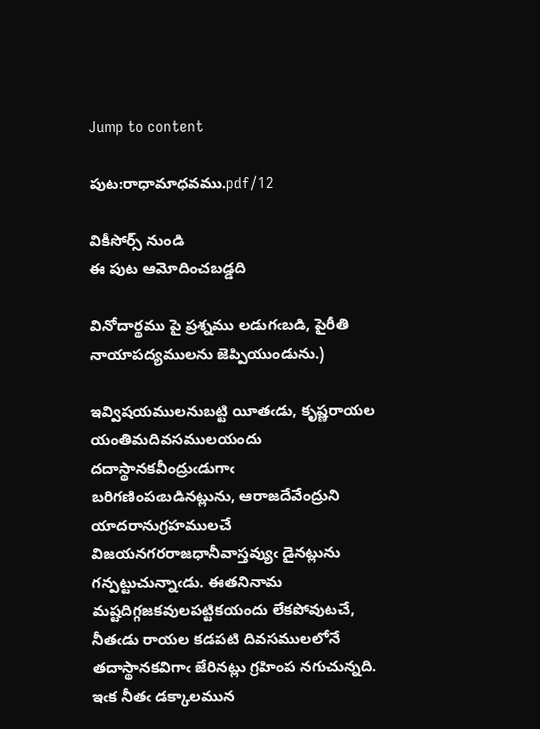Jump to content

పుట:రాధామాధవము.pdf/12

వికీసోర్స్ నుండి
ఈ పుట ఆమోదించబడ్డది

వినోదార్థము పై ప్రశ్నము లడుగఁబడి, పైరీతి నాయాపద్యములను జెప్పియుండును.)

ఇవ్విషయములనుబట్టి యీతఁడు, కృష్ణరాయల యంతిమదివసములయందు దదాస్థానకవీంద్రుఁడుగాఁ బరిగణింపఁబడినట్లును, ఆరాజదేవేంద్రుని యాదరానుగ్రహములచే విజయనగరరాజధానీవాస్తవ్యుఁ డైనట్లును గన్పట్టుచున్నాఁడు. ఈతనినామ మష్టదిగ్గజకవులపట్టికయందు లేకపోవుటచే, నీతఁడు రాయల కడపటి దివసములలోనే తదాస్థానకవిగాఁ జేరినట్లు గ్రహింప నగుచున్నది. ఇఁక నీతఁ డక్కాలమున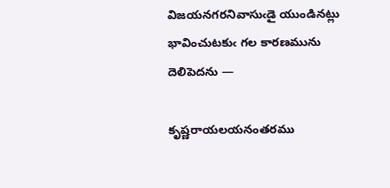విజయనగరనివాసుఁడై యుండినట్లు భావించుటకుఁ గల కారణమును దెలిపెదను —

కృష్ణరాయలయనంతరము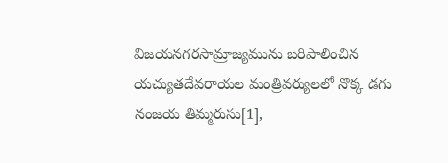విజయనగరసామ్రాజ్యమును బరిపాలించిన యచ్యుతదేవరాయల మంత్రివర్యులలో నొక్క డగు నంజయ తిమ్మరుసు[1],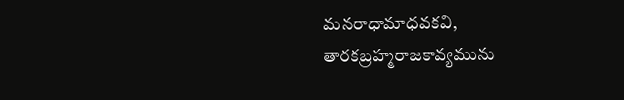మనరాధామాధవకవి, తారకబ్రహ్మరాజకావ్యమును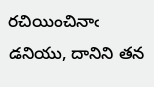రచియించినాఁ డనియు, దానిని తన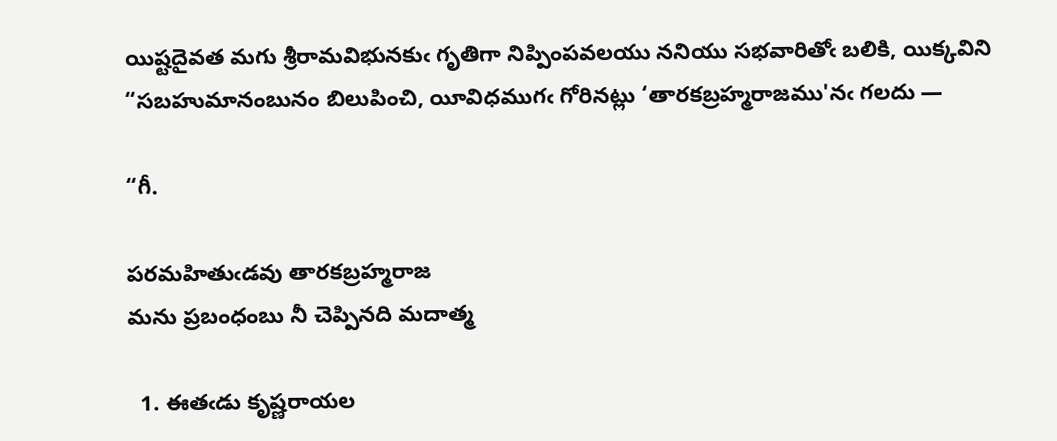యిష్టదైవత మగు శ్రీరామవిభునకుఁ గృతిగా నిప్పింపవలయు ననియు సభవారితోఁ బలికి, యిక్కవిని “సబహుమానంబునం బిలుపించి, యీవిధముగఁ గోరినట్లు ‘తారకబ్రహ్మరాజము'నఁ గలదు —

“గీ.

పరమహితుఁడవు తారకబ్రహ్మరాజ
మను ప్రబంధంబు నీ చెప్పినది మదాత్మ

  1. ఈతఁడు కృష్ణరాయల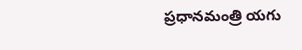ప్రధానమంత్రి యగు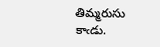తిమ్మరుసు కాఁడు.